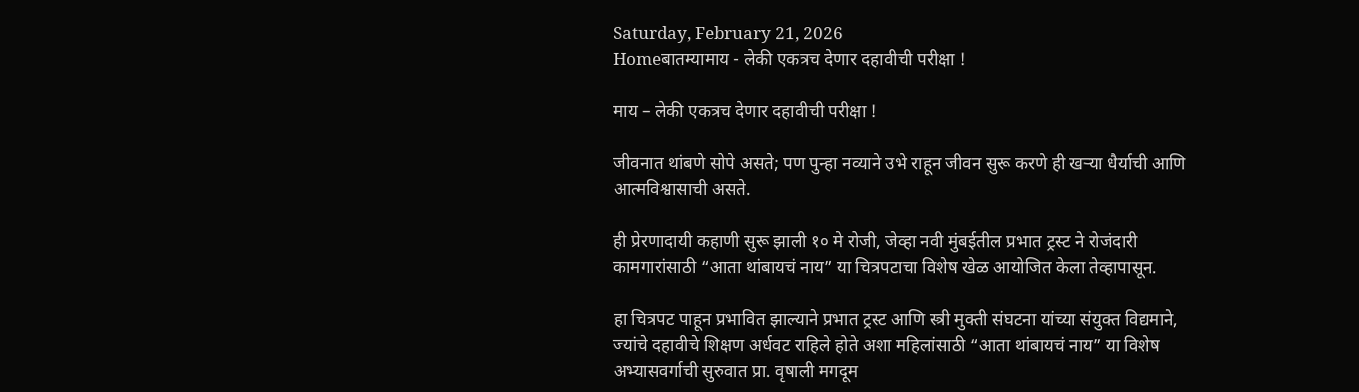Saturday, February 21, 2026
Homeबातम्यामाय - लेकी एकत्रच देणार दहावीची परीक्षा !

माय – लेकी एकत्रच देणार दहावीची परीक्षा !

जीवनात थांबणे सोपे असते; पण पुन्हा नव्याने उभे राहून जीवन सुरू करणे ही खऱ्या धैर्याची आणि आत्मविश्वासाची असते.

ही प्रेरणादायी कहाणी सुरू झाली १० मे रोजी, जेव्हा नवी मुंबईतील प्रभात ट्रस्ट ने रोजंदारी कामगारांसाठी “आता थांबायचं नाय” या चित्रपटाचा विशेष खेळ आयोजित केला तेव्हापासून.

हा चित्रपट पाहून प्रभावित झाल्याने प्रभात ट्रस्ट आणि स्त्री मुक्ती संघटना यांच्या संयुक्त विद्यमाने, ज्यांचे दहावीचे शिक्षण अर्धवट राहिले होते अशा महिलांसाठी “आता थांबायचं नाय” या विशेष अभ्यासवर्गाची सुरुवात प्रा. वृषाली मगदूम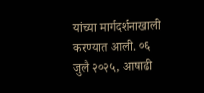यांच्या मार्गदर्शनाखाली करण्यात आली. ०६ जुलै २०२५, आषाढी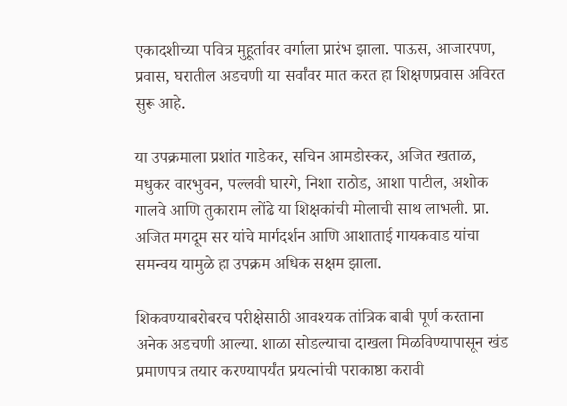एकादशीच्या पवित्र मुहूर्तावर वर्गाला प्रारंभ झाला. पाऊस, आजारपण, प्रवास, घरातील अडचणी या सर्वांवर मात करत हा शिक्षणप्रवास अविरत सुरू आहे.

या उपक्रमाला प्रशांत गाडेकर, सचिन आमडोस्कर, अजित खताळ, मधुकर वारभुवन, पल्लवी घारगे, निशा राठोड, आशा पाटील, अशोक गालवे आणि तुकाराम लोंढे या शिक्षकांची मोलाची साथ लाभली. प्रा. अजित मगदूम सर यांचे मार्गदर्शन आणि आशाताई गायकवाड यांचा समन्वय यामुळे हा उपक्रम अधिक सक्षम झाला.

शिकवण्याबरोबरच परीक्षेसाठी आवश्यक तांत्रिक बाबी पूर्ण करताना अनेक अडचणी आल्या. शाळा सोडल्याचा दाखला मिळविण्यापासून खंड प्रमाणपत्र तयार करण्यापर्यंत प्रयत्नांची पराकाष्ठा करावी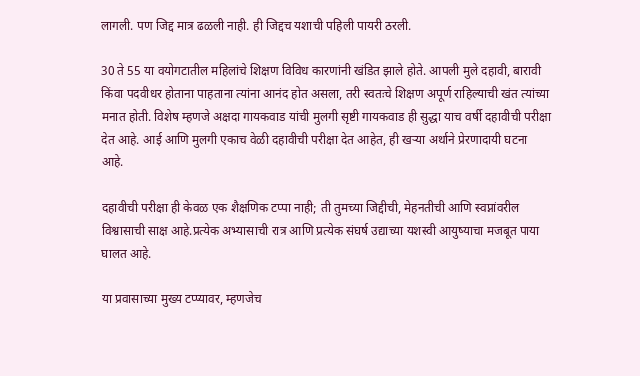लागली. पण जिद्द मात्र ढळली नाही. ही जिद्दच यशाची पहिली पायरी ठरली.

30 ते 55 या वयोगटातील महिलांचे शिक्षण विविध कारणांनी खंडित झाले होते. आपली मुले दहावी, बारावी किंवा पदवीधर होताना पाहताना त्यांना आनंद होत असला, तरी स्वतःचे शिक्षण अपूर्ण राहिल्याची खंत त्यांच्या मनात होती. विशेष म्हणजे अक्षदा गायकवाड यांची मुलगी सृष्टी गायकवाड ही सुद्धा याच वर्षी दहावीची परीक्षा देत आहे. आई आणि मुलगी एकाच वेळी दहावीची परीक्षा देत आहेत, ही खऱ्या अर्थाने प्रेरणादायी घटना आहे.

दहावीची परीक्षा ही केवळ एक शैक्षणिक टप्पा नाही; ती तुमच्या जिद्दीची, मेहनतीची आणि स्वप्नांवरील विश्वासाची साक्ष आहे.प्रत्येक अभ्यासाची रात्र आणि प्रत्येक संघर्ष उद्याच्या यशस्वी आयुष्याचा मजबूत पाया घालत आहे.

या प्रवासाच्या मुख्य टप्प्यावर, म्हणजेच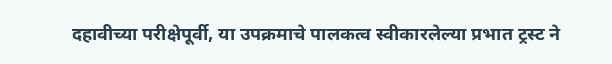दहावीच्या परीक्षेपूर्वी, या उपक्रमाचे पालकत्व स्वीकारलेल्या प्रभात ट्रस्ट ने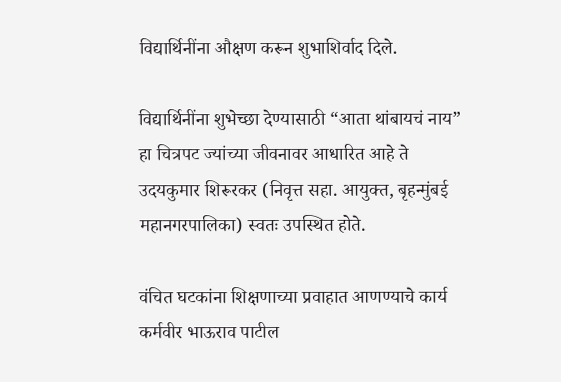विद्यार्थिनींना औक्षण करून शुभाशिर्वाद दिले.

विद्यार्थिनींना शुभेच्छा देण्यासाठी “आता थांबायचं नाय” हा चित्रपट ज्यांच्या जीवनावर आधारित आहे ते उदयकुमार शिरूरकर (निवृत्त सहा. आयुक्त, बृहन्मुंबई महानगरपालिका) स्वतः उपस्थित होते.

वंचित घटकांना शिक्षणाच्या प्रवाहात आणण्याचे कार्य कर्मवीर भाऊराव पाटील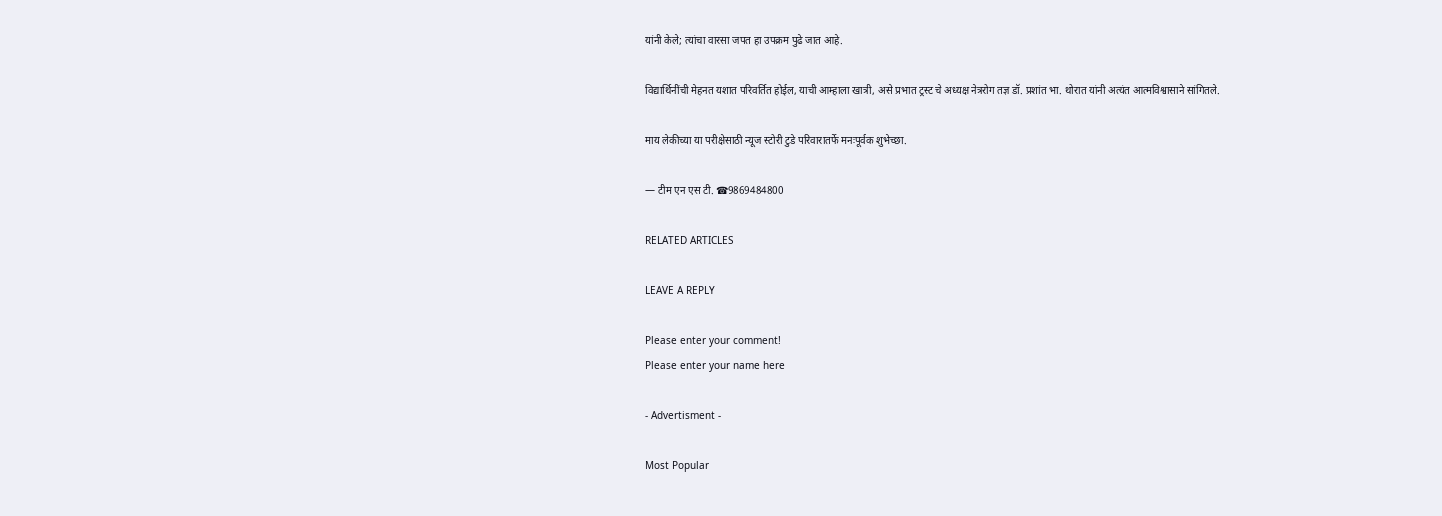यांनी केले; त्यांचा वारसा जपत हा उपक्रम पुढे जात आहे.

विद्यार्थिनींची मेहनत यशात परिवर्तित होईल, याची आम्हाला खात्री, असे प्रभात ट्रस्ट चे अध्यक्ष नेत्ररोग तज्ञ डॉ. प्रशांत भा. थोरात यांनी अत्यंत आत्मविश्वासाने सांगितले.

माय लेकीच्या या परीक्षेसाठी न्यूज स्टोरी टुडे परिवारातर्फे मनःपूर्वक शुभेच्छा.

— टीम एन एस टी. ☎9869484800

RELATED ARTICLES

LEAVE A REPLY

Please enter your comment!
Please enter your name here

- Advertisment -

Most Popular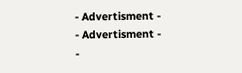- Advertisment -
- Advertisment -
-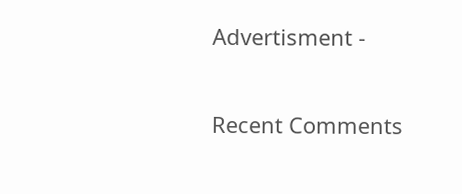Advertisment -

Recent Comments